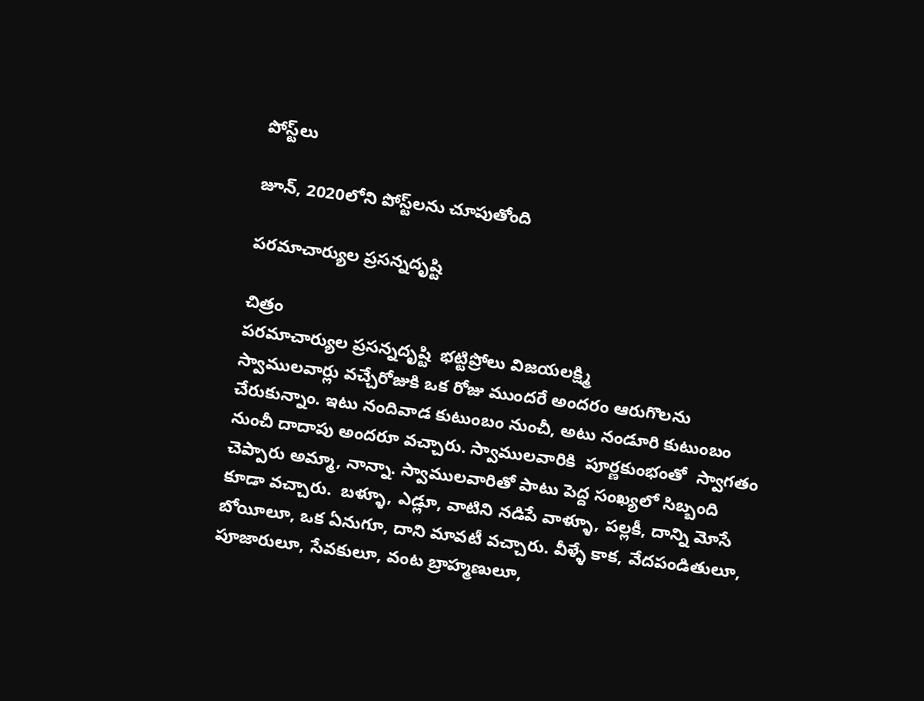పోస్ట్‌లు

జూన్, 2020లోని పోస్ట్‌లను చూపుతోంది

పరమాచార్యుల ప్రసన్నదృష్టి

చిత్రం
పరమాచార్యుల ప్రసన్నదృష్టి  భట్టిప్రోలు విజయలక్ష్మి                                                       స్వాములవార్లు వచ్చేరోజుకి ఒక రోజు ముందరే అందరం ఆరుగొలను చేరుకున్నాం. ఇటు నందివాడ కుటుంబం నుంచీ, అటు నండూరి కుటుంబం నుంచీ దాదాపు అందరూ వచ్చారు. స్వాములవారికి  పూర్ణకుంభంతో  స్వాగతం చెప్పారు అమ్మా, నాన్నా. స్వాములవారితో పాటు పెద్ద సంఖ్యలో సిబ్బంది కూడా వచ్చారు.  బళ్ళూ, ఎడ్లూ, వాటిని నడిపే వాళ్ళూ, పల్లకీ, దాన్ని మోసే బోయీలూ, ఒక ఏనుగూ, దాని మావటీ వచ్చారు. వీళ్ళే కాక, వేదపండితులూ, పూజారులూ, సేవకులూ, వంట బ్రాహ్మణులూ,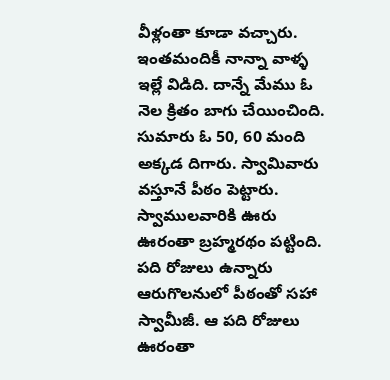వీళ్లంతా కూడా వచ్చారు. ఇంతమందికీ నాన్నా వాళ్ళ ఇల్లే విడిది. దాన్నే మేము ఓ నెల క్రితం బాగు చేయించింది. సుమారు ఓ 50, 60 మంది అక్కడ దిగారు. స్వామివారు వస్తూనే పీఠం పెట్టారు. స్వాములవారికి ఊరు ఊరంతా బ్రహ్మరథం పట్టింది. పది రోజులు ఉన్నారు ఆరుగొలనులో పీఠంతో సహా స్వామీజీ. ఆ పది రోజులు ఊరంతా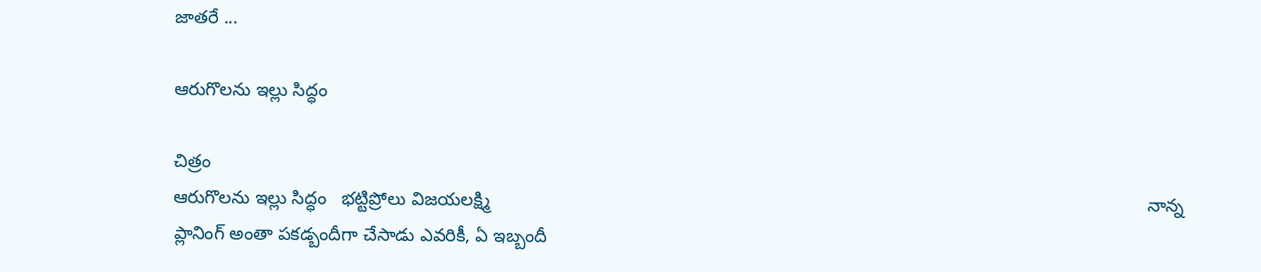జాతరే ...

ఆరుగొలను ఇల్లు సిద్ధం

చిత్రం
ఆరుగొలను ఇల్లు సిద్ధం   భట్టిప్రోలు విజయలక్ష్మి                                                                                                                                 నాన్న ప్లానింగ్ అంతా పకడ్బందీగా చేసాడు ఎవరికీ, ఏ ఇబ్బందీ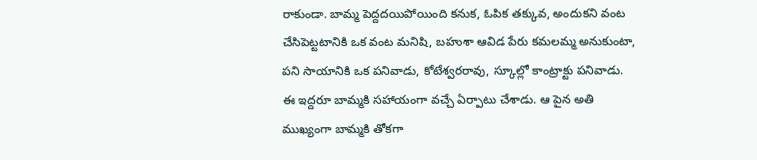రాకుండా. బామ్మ పెద్దదయిపోయింది కనుక, ఓపిక తక్కువ, అందుకని వంట చేసిపెట్టటానికి ఒక వంట మనిషి, బహుశా ఆవిడ పేరు కమలమ్మ అనుకుంటా, పని సాయానికి ఒక పనివాడు, కోటేశ్వరరావు, స్కూల్లో కాంట్రాక్టు పనివాడు. ఈ ఇద్దరూ బామ్మకి సహాయంగా వచ్చే ఏర్పాటు చేశాడు. ఆ పైన అతి ముఖ్యంగా బామ్మకి తోకగా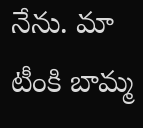నేను. మా టీంకి బామ్మ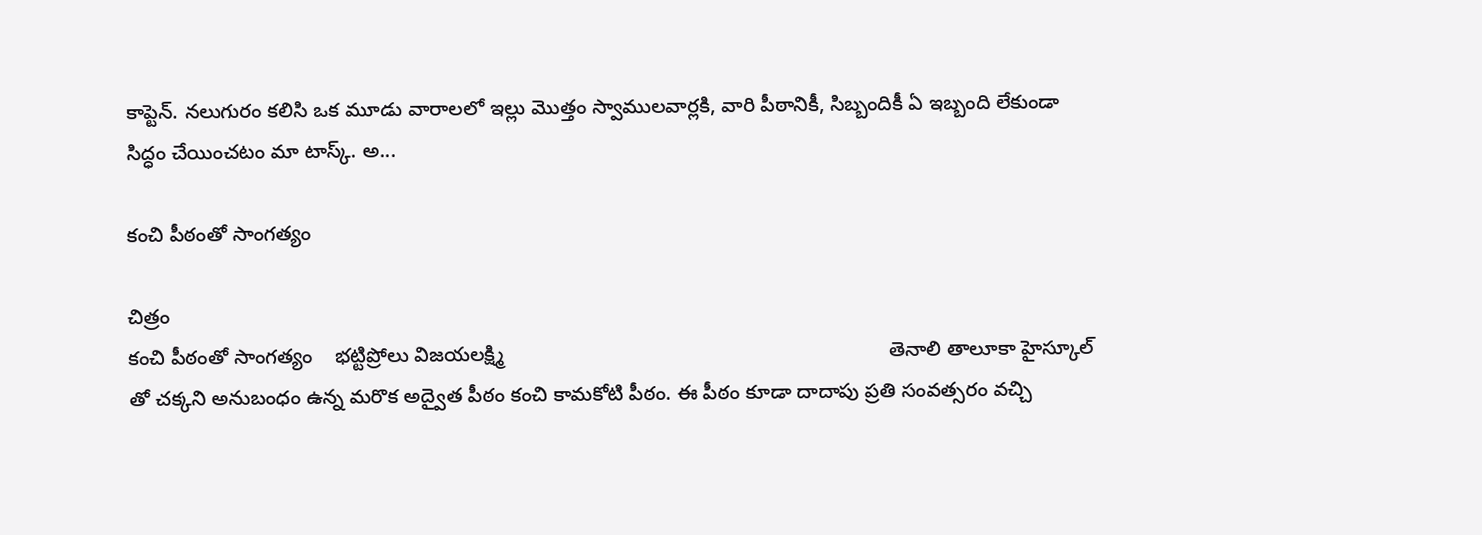కాప్టెన్. నలుగురం కలిసి ఒక మూడు వారాలలో ఇల్లు మొత్తం స్వాములవార్లకి, వారి పీఠానికీ, సిబ్బందికీ ఏ ఇబ్బంది లేకుండా సిద్ధం చేయించటం మా టాస్క్. అ...

కంచి పీఠంతో సాంగత్యం

చిత్రం
కంచి పీఠంతో సాంగత్యం    భట్టిప్రోలు విజయలక్ష్మి                                                                    తెనాలి తాలూకా హైస్కూల్ తో చక్కని అనుబంధం ఉన్న మరొక అద్వైత పీఠం కంచి కామకోటి పీఠం. ఈ పీఠం కూడా దాదాపు ప్రతి సంవత్సరం వచ్చి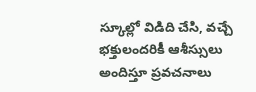స్కూల్లో విడిది చేసి, వచ్చే భక్తులందరికీ ఆశీస్సులు అందిస్తూ ప్రవచనాలు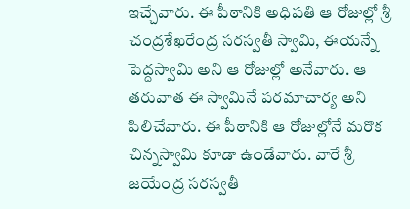ఇచ్చేవారు. ఈ పీఠానికి అధిపతి ఆ రోజుల్లో శ్రీ చంద్రశేఖరేంద్ర సరస్వతీ స్వామి, ఈయన్నే పెద్దస్వామి అని ఆ రోజుల్లో అనేవారు. ఆ తరువాత ఈ స్వామినే పరమాచార్య అని పిలిచేవారు. ఈ పీఠానికి ఆ రోజుల్లోనే మరొక చిన్నస్వామి కూడా ఉండేవారు. వారే శ్రీ జయేంద్ర సరస్వతీ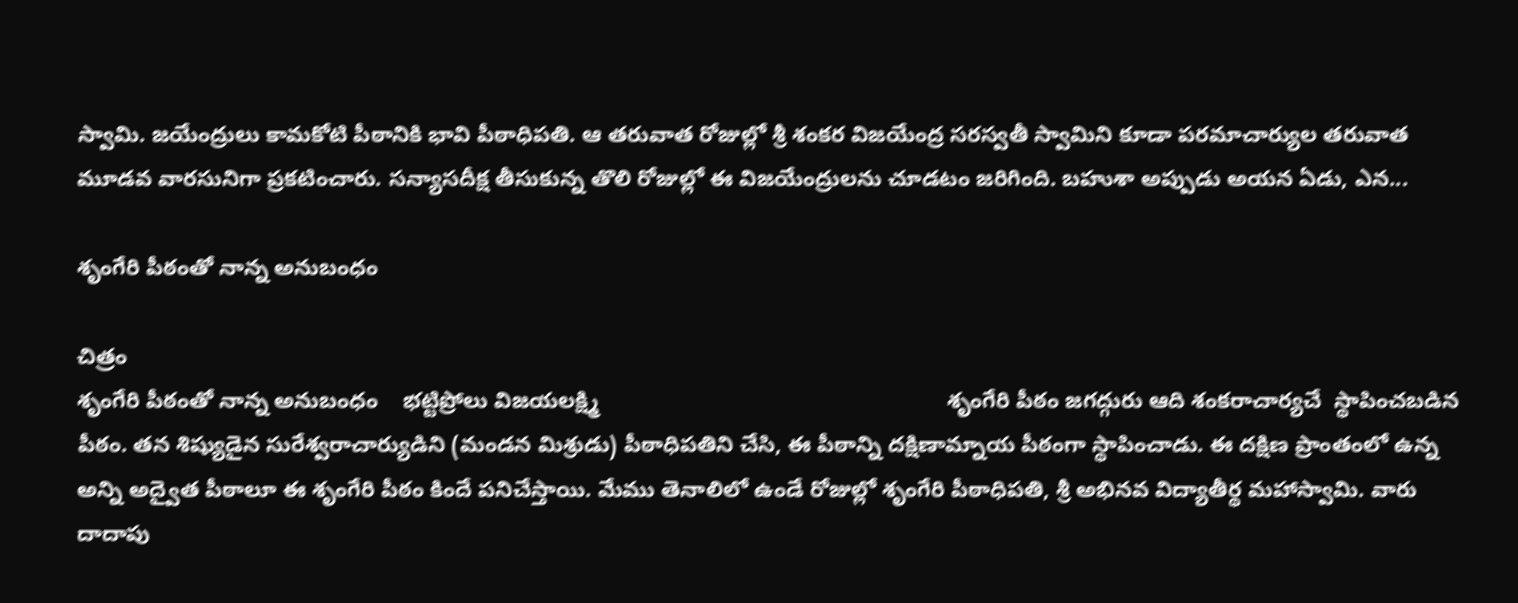స్వామి. జయేంద్రులు కామకోటి పీఠానికి భావి పీఠాధిపతి. ఆ తరువాత రోజుల్లో శ్రీ శంకర విజయేంద్ర సరస్వతీ స్వామిని కూడా పరమాచార్యుల తరువాత మూడవ వారసునిగా ప్రకటించారు. సన్యాసదీక్ష తీసుకున్న తొలి రోజుల్లో ఈ విజయేంద్రులను చూడటం జరిగింది. బహుశా అప్పుడు అయన ఏడు, ఎన...

శృంగేరి పీఠంతో నాన్న అనుబంధం

చిత్రం
శృంగేరి పీఠంతో నాన్న అనుబంధం    భట్టిప్రోలు విజయలక్ష్మి                                                        శృంగేరి పీఠం జగద్గురు ఆది శంకరాచార్యచే  స్థాపించబడిన పీఠం. తన శిష్యుడైన సురేశ్వరాచార్యుడిని (మండన మిశ్రుడు) పీఠాధిపతిని చేసి, ఈ పీఠాన్ని దక్షిణామ్నాయ పీఠంగా స్థాపించాడు. ఈ దక్షిణ ప్రాంతంలో ఉన్న అన్ని అద్వైత పీఠాలూ ఈ శృంగేరి పీఠం కిందే పనిచేస్తాయి. మేము తెనాలిలో ఉండే రోజుల్లో శృంగేరి పీఠాధిపతి, శ్రీ అభినవ విద్యాతీర్థ మహాస్వామి. వారు దాదాపు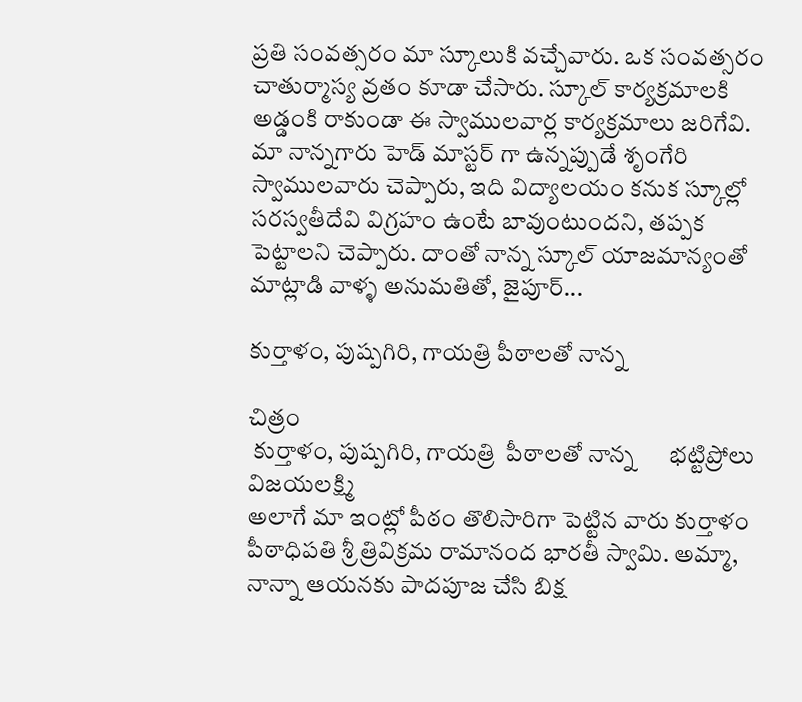ప్రతి సంవత్సరం మా స్కూలుకి వచ్చేవారు. ఒక సంవత్సరం చాతుర్మాస్య వ్రతం కూడా చేసారు. స్కూల్ కార్యక్రమాలకి అడ్డంకి రాకుండా ఈ స్వాములవార్ల కార్యక్రమాలు జరిగేవి. మా నాన్నగారు హెడ్ మాస్టర్ గా ఉన్నప్పుడే శృంగేరి స్వాములవారు చెప్పారు, ఇది విద్యాలయం కనుక స్కూల్లో సరస్వతీదేవి విగ్రహం ఉంటే బావుంటుందని, తప్పక పెట్టాలని చెప్పారు. దాంతో నాన్న స్కూల్ యాజమాన్యంతో మాట్లాడి వాళ్ళ అనుమతితో, జైపూర్...

కుర్తాళం, పుష్పగిరి, గాయత్రి పీఠాలతో నాన్న

చిత్రం
 కుర్తాళం, పుష్పగిరి, గాయత్రి  పీఠాలతో నాన్న      భట్టిప్రోలు విజయలక్ష్మి                                                                         అలాగే మా ఇంట్లో పీఠం తొలిసారిగా పెట్టిన వారు కుర్తాళం పీఠాధిపతి శ్రీ త్రివిక్రమ రామానంద భారతీ స్వామి. అమ్మా, నాన్నా ఆయనకు పాదపూజ చేసి బిక్ష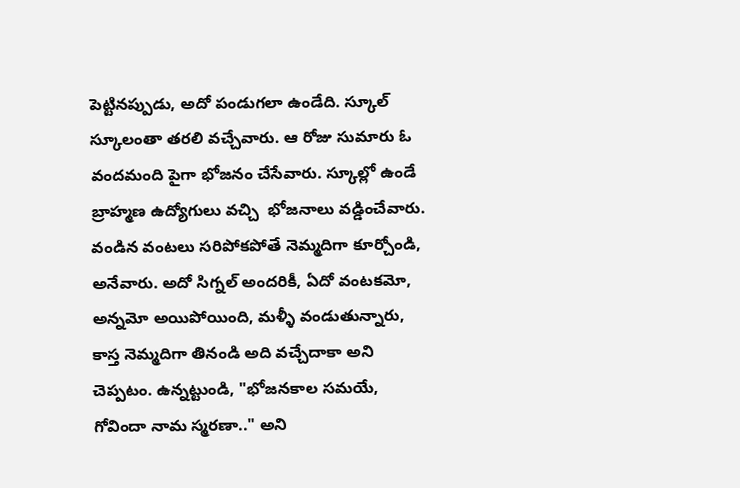పెట్టినప్పుడు, అదో పండుగలా ఉండేది. స్కూల్ స్కూలంతా తరలి వచ్చేవారు. ఆ రోజు సుమారు ఓ వందమంది పైగా భోజనం చేసేవారు. స్కూల్లో ఉండే బ్రాహ్మణ ఉద్యోగులు వచ్చి  భోజనాలు వడ్డించేవారు.  వండిన వంటలు సరిపోకపోతే నెమ్మదిగా కూర్చోండి, అనేవారు. అదో సిగ్నల్ అందరికీ, ఏదో వంటకమో, అన్నమో అయిపోయింది, మళ్ళీ వండుతున్నారు, కాస్త నెమ్మదిగా తినండి అది వచ్చేదాకా అని చెప్పటం. ఉన్నట్టుండి, "భోజనకాల సమయే, గోవిందా నామ స్మరణా.." అని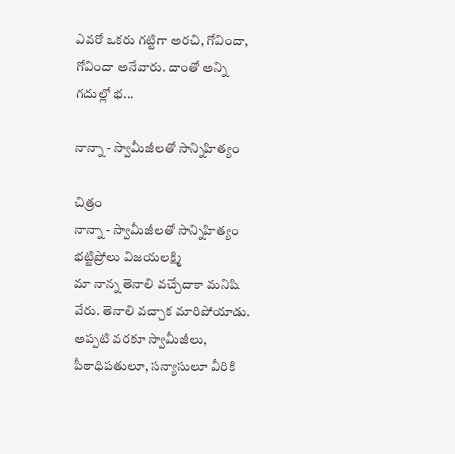ఎవరో ఒకరు గట్టిగా అరచి, గోవిందా, గోవిందా అనేవారు. దాంతో అన్ని గదుల్లో భ...

నాన్నా - స్వామీజీలతో సాన్నిహిత్యం

చిత్రం
నాన్నా - స్వామీజీలతో సాన్నిహిత్యం   భట్టిప్రోలు విజయలక్ష్మి                                                                                                                         మా నాన్న తెనాలి వచ్చేదాకా మనిషి వేరు. తెనాలి వచ్చాక మారిపోయాడు. అప్పటి వరకూ స్వామీజీలు, పీఠాధిపతులూ, సన్యాసులూ వీరికి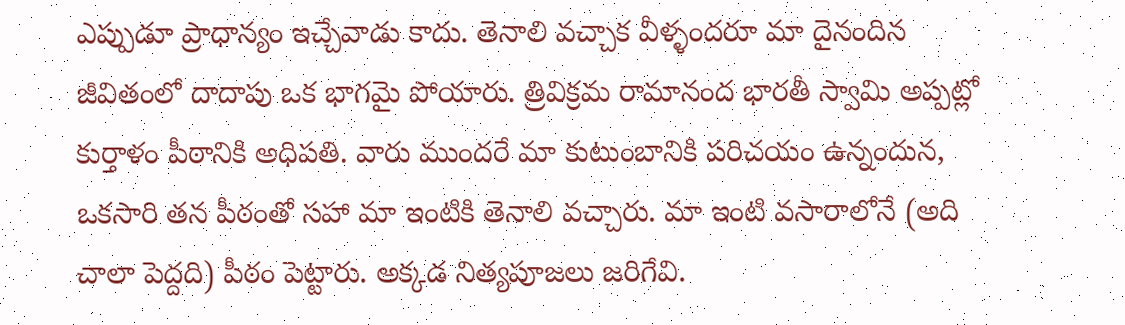ఎప్పుడూ ప్రాధాన్యం ఇచ్చేవాడు కాదు. తెనాలి వచ్చాక వీళ్ళందరూ మా దైనందిన జీవితంలో దాదాపు ఒక భాగమై పోయారు. త్రివిక్రమ రామానంద భారతీ స్వామి అప్పట్లో కుర్తాళం పీఠానికి అధిపతి. వారు ముందరే మా కుటుంబానికి పరిచయం ఉన్నందున, ఒకసారి తన పీఠంతో సహా మా ఇంటికి తెనాలి వచ్చారు. మా ఇంటి వసారాలోనే (అది చాలా పెద్దది) పీఠం పెట్టారు. అక్కడ నిత్యపూజలు జరిగేవి.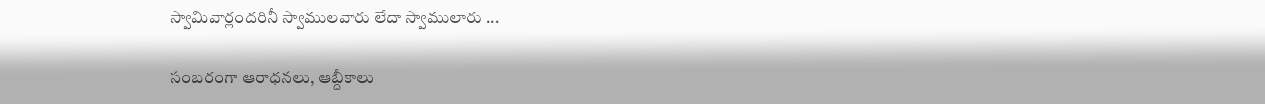స్వామివార్లందరినీ స్వాములవారు లేదా స్వాములారు ...

సంబరంగా ఆరాధనలు, ఆబ్దీకాలు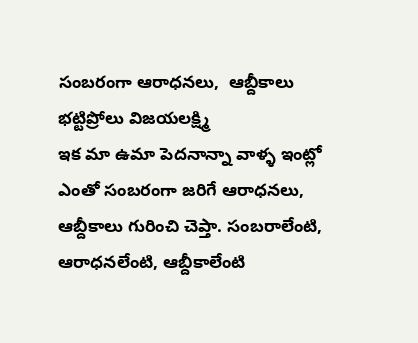సంబరంగా ఆరాధనలు,  ఆబ్దీకాలు   భట్టిప్రోలు విజయలక్ష్మి                                                                                                                  ఇక మా ఉమా పెదనాన్నా వాళ్ళ ఇంట్లో ఎంతో సంబరంగా జరిగే ఆరాధనలు, ఆబ్దీకాలు గురించి చెప్తా. సంబరాలేంటి, ఆరాధనలేంటి, ఆబ్దీకాలేంటి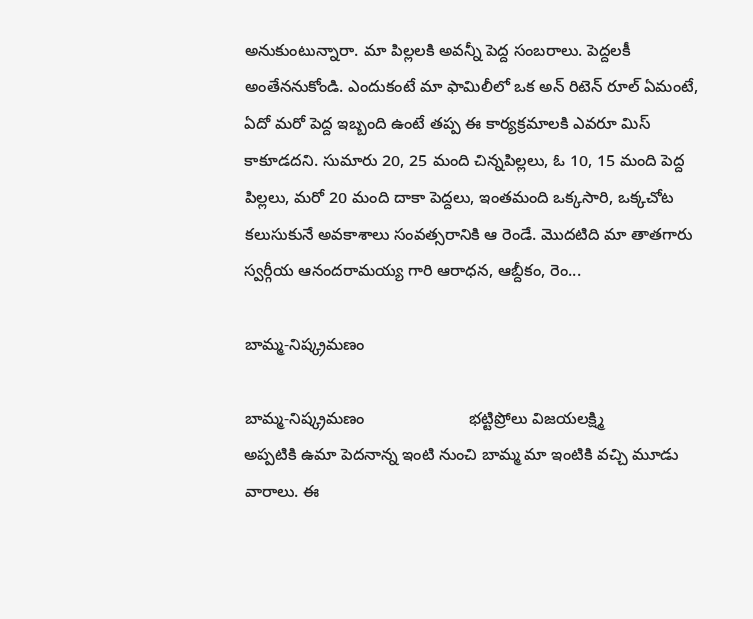అనుకుంటున్నారా. మా పిల్లలకి అవన్నీ పెద్ద సంబరాలు. పెద్దలకీ అంతేననుకోండి. ఎందుకంటే మా ఫామిలీలో ఒక అన్ రిటెన్ రూల్ ఏమంటే, ఏదో మరో పెద్ద ఇబ్బంది ఉంటే తప్ప ఈ కార్యక్రమాలకి ఎవరూ మిస్ కాకూడదని. సుమారు 20, 25 మంది చిన్నపిల్లలు, ఓ 10, 15 మంది పెద్ద పిల్లలు, మరో 20 మంది దాకా పెద్దలు, ఇంతమంది ఒక్కసారి, ఒక్కచోట కలుసుకునే అవకాశాలు సంవత్సరానికి ఆ రెండే. మొదటిది మా తాతగారు స్వర్గీయ ఆనందరామయ్య గారి ఆరాధన, ఆబ్దీకం, రెం...

బామ్మ-నిష్క్రమణం

బామ్మ-నిష్క్రమణం                       భట్టిప్రోలు విజయలక్ష్మి                                                                         అప్పటికి ఉమా పెదనాన్న ఇంటి నుంచి బామ్మ మా ఇంటికి వచ్చి మూడు వారాలు. ఈ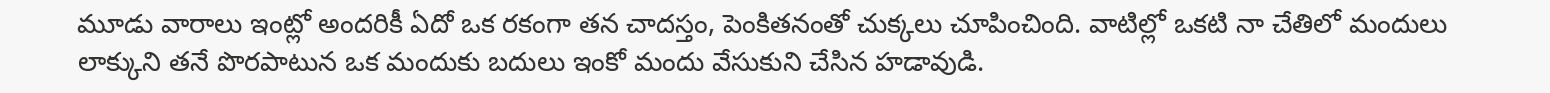మూడు వారాలు ఇంట్లో అందరికీ ఏదో ఒక రకంగా తన చాదస్తం, పెంకితనంతో చుక్కలు చూపించింది. వాటిల్లో ఒకటి నా చేతిలో మందులు లాక్కుని తనే పొరపాటున ఒక మందుకు బదులు ఇంకో మందు వేసుకుని చేసిన హడావుడి.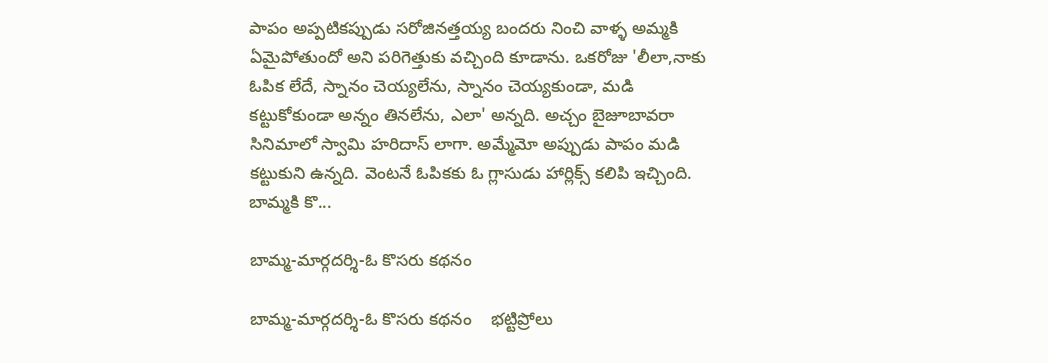పాపం అప్పటికప్పుడు సరోజినత్తయ్య బందరు నించి వాళ్ళ అమ్మకి ఏమైపోతుందో అని పరిగెత్తుకు వచ్చింది కూడాను. ఒకరోజు 'లీలా,నాకు ఓపిక లేదే, స్నానం చెయ్యలేను, స్నానం చెయ్యకుండా, మడి కట్టుకోకుండా అన్నం తినలేను, ఎలా' అన్నది. అచ్చం బైజూబావరా సినిమాలో స్వామి హరిదాస్ లాగా. అమ్మేమో అప్పుడు పాపం మడి కట్టుకుని ఉన్నది. వెంటనే ఓపికకు ఓ గ్లాసుడు హార్లిక్స్ కలిపి ఇచ్చింది. బామ్మకి కొ...

బామ్మ-మార్గదర్శి-ఓ కొసరు కథనం

బామ్మ-మార్గదర్శి-ఓ కొసరు కథనం    భట్టిప్రోలు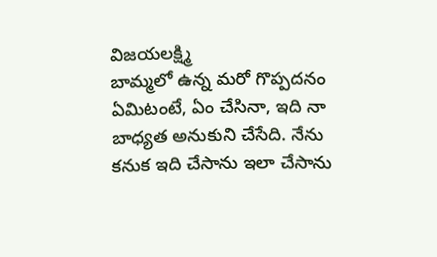విజయలక్ష్మి                                              బామ్మలో ఉన్న మరో గొప్పదనం ఏమిటంటే, ఏం చేసినా, ఇది నా బాధ్యత అనుకుని చేసేది. నేను కనుక ఇది చేసాను ఇలా చేసాను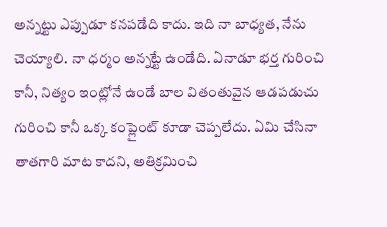అన్నట్టు ఎప్పుడూ కనపడేది కాదు. ఇది నా బాధ్యత, నేను చెయ్యాలి. నా ధర్మం అన్నట్టే ఉండేది. ఏనాడూ భర్త గురించి కానీ, నిత్యం ఇంట్లోనే ఉండే బాల వితంతువైన ఆడపడుచు గురించి కానీ ఒక్క కంప్లైంట్ కూడా చెప్పలేదు. ఏమి చేసినా తాతగారి మాట కాదని, అతిక్రమించి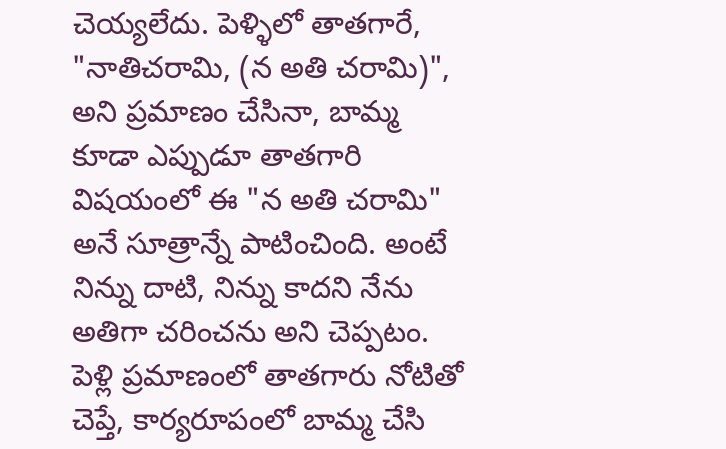చెయ్యలేదు. పెళ్ళిలో తాతగారే, "నాతిచరామి, (న అతి చరామి)", అని ప్రమాణం చేసినా, బామ్మ కూడా ఎప్పుడూ తాతగారి విషయంలో ఈ "న అతి చరామి" అనే సూత్రాన్నే పాటించింది. అంటే నిన్ను దాటి, నిన్ను కాదని నేను అతిగా చరించను అని చెప్పటం. పెళ్లి ప్రమాణంలో తాతగారు నోటితో చెప్తే, కార్యరూపంలో బామ్మ చేసి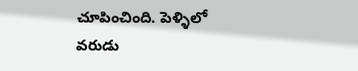చూపించింది. పెళ్ళిలో వరుడు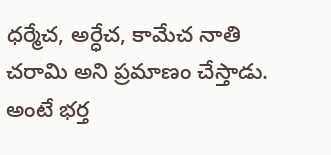ధర్మేచ, అర్ధేచ, కామేచ నాతి చరామి అని ప్రమాణం చేస్తాడు. అంటే భర్త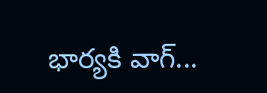భార్యకి వాగ్...